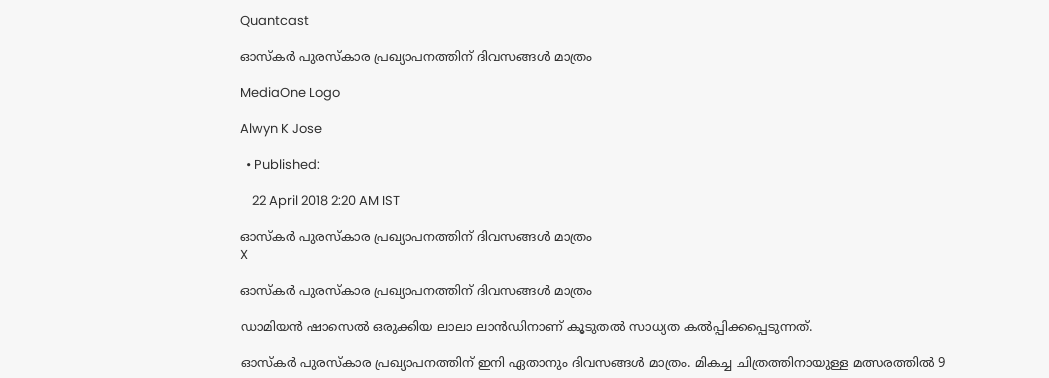Quantcast

ഓസ്‍കര്‍ പുരസ്‍കാര പ്രഖ്യാപനത്തിന് ദിവസങ്ങള്‍ മാത്രം

MediaOne Logo

Alwyn K Jose

  • Published:

    22 April 2018 2:20 AM IST

ഓസ്‍കര്‍ പുരസ്‍കാര പ്രഖ്യാപനത്തിന് ദിവസങ്ങള്‍ മാത്രം
X

ഓസ്‍കര്‍ പുരസ്‍കാര പ്രഖ്യാപനത്തിന് ദിവസങ്ങള്‍ മാത്രം

ഡാമിയന്‍ ഷാസെല്‍ ഒരുക്കിയ ലാലാ ലാന്‍ഡിനാണ് കൂടുതല്‍ സാധ്യത കല്‍പ്പിക്കപ്പെടുന്നത്.

ഓസ്കര്‍ പുരസ്കാര പ്രഖ്യാപനത്തിന് ഇനി ഏതാനും ദിവസങ്ങള്‍ മാത്രം. മികച്ച ചിത്രത്തിനായുള്ള മത്സരത്തില്‍ 9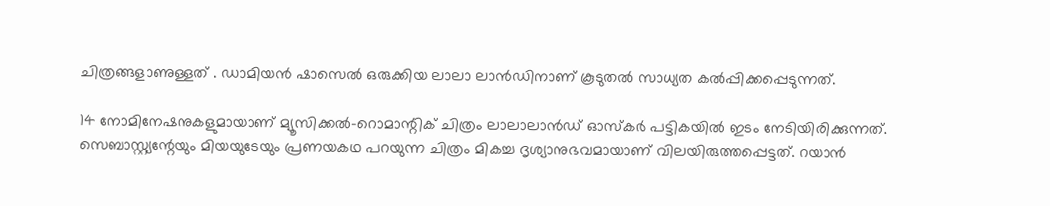ചിത്രങ്ങളാണുള്ളത് . ഡാമിയന്‍ ഷാസെല്‍ ഒരുക്കിയ ലാലാ ലാന്‍ഡിനാണ് കൂടുതല്‍ സാധ്യത കല്‍പ്പിക്കപ്പെടുന്നത്.

14 നോമിനേഷനുകളുമായാണ് മ്യൂസിക്കല്‍-റൊമാന്റിക് ചിത്രം ലാലാലാന്‍ഡ് ഓസ്കര്‍ പട്ടികയില്‍ ഇടം നേടിയിരിക്കുന്നത്.
സെബാസ്റ്റ്യന്റേയും മിയയുടേയും പ്രണയകഥ പറയുന്ന ചിത്രം മികച്ച ദൃശ്യാനുഭവമായാണ് വിലയിരുത്തപ്പെട്ടത്. റയാന്‍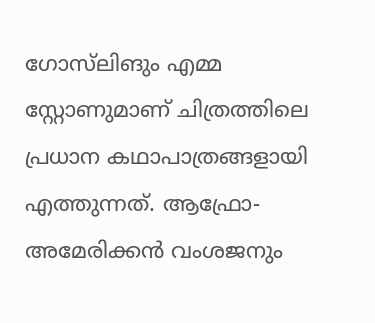ഗോസ്‌ലിങും എമ്മ സ്റ്റോണുമാണ് ചിത്രത്തിലെ പ്രധാന കഥാപാത്രങ്ങളായി എത്തുന്നത്. ആഫ്രോ-അമേരിക്കന്‍ വംശജനും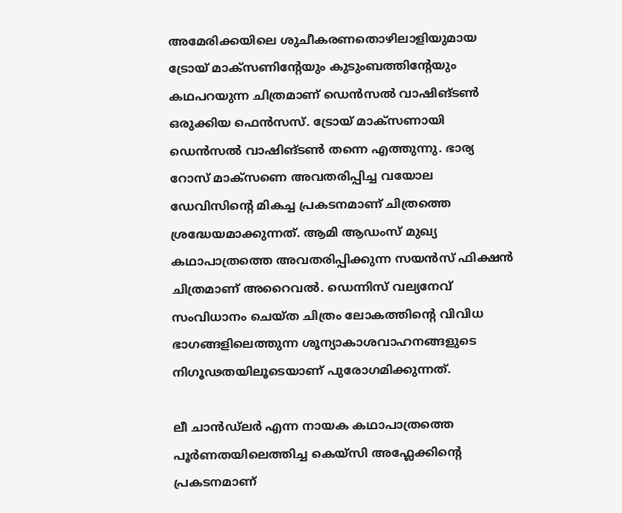അമേരിക്കയിലെ ശുചീകരണതൊഴിലാളിയുമായ ട്രോയ് മാക്സണിന്റേയും കുടുംബത്തിന്റേയും കഥപറയുന്ന ചിത്രമാണ് ഡെന്‍സല്‍ വാഷിങ്ടണ്‍ ഒരുക്കിയ ഫെന്‍സസ്. ട്രോയ് മാക്സണായി ഡെന്‍സല്‍ വാഷിങ്ടണ്‍ തന്നെ എത്തുന്നു. ഭാര്യ റോസ് മാക്സണെ അവതരിപ്പിച്ച വയോല ഡേവിസിന്റെ മികച്ച പ്രകടനമാണ് ചിത്രത്തെ ശ്രദ്ധേയമാക്കുന്നത്. ആമി ആഡംസ് മുഖ്യ കഥാപാത്രത്തെ അവതരിപ്പിക്കുന്ന സയന്‍സ് ഫിക്ഷന്‍ ചിത്രമാണ് അറൈവല്‍. ഡെന്നിസ് വല്യനേവ് സംവിധാനം ചെയ്ത ചിത്രം ലോകത്തിന്റെ വിവിധ ഭാഗങ്ങളിലെത്തുന്ന ശൂന്യാകാശവാഹനങ്ങളുടെ നിഗൂഢതയിലൂടെയാണ് പുരോഗമിക്കുന്നത്.

ലീ ചാന്‍ഡ്‌ലര്‍ എന്ന നായക കഥാപാത്രത്തെ പൂര്‍ണതയിലെത്തിച്ച കെയ്സി അഫ്ലേക്കിന്റെ പ്രകടനമാണ്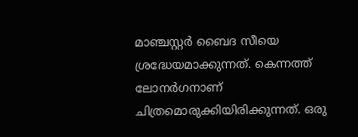മാഞ്ചസ്റ്റര്‍ ബൈദ സീയെ ശ്രദ്ധേയമാക്കുന്നത്. കെന്നത്ത് ലോനര്‍ഗനാണ് ചിത്രമൊരുക്കിയിരിക്കുന്നത്. ഒരു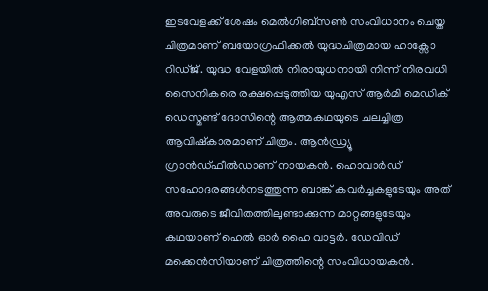ഇടവേളക്ക് ശേഷം മെല്‍ഗിബ്സണ്‍ സംവിധാനം ചെയ്ത ചിത്രമാണ് ബയോഗ്രഫിക്കല്‍ യുദ്ധചിത്രമായ ഹാക്സോ റിഡ്ജ്. യുദ്ധ വേളയിൽ നിരായുധനായി നിന്ന് നിരവധി സൈനികരെ രക്ഷപ്പെടുത്തിയ യുഎസ് ആർമി മെഡിക് ഡെസ്മണ്ട് ദോസിന്റെ ആത്മകഥയുടെ ചലച്ചിത്ര ആവിഷ്കാരമാണ് ചിത്രം. ആന്‍‍ഡ്ര്യൂ ഗ്രാന്‍ഡ്ഫീല്‍ഡാണ് നായകൻ. ഹൊവാര്‍ഡ് സഹോദരങ്ങള്‍നടത്തുന്ന ബാങ്ക് കവര്‍ച്ചകളുടേയും അത് അവരുടെ ജീവിതത്തിലുണ്ടാക്കുന്ന മാറ്റങ്ങളുടേയും കഥയാണ് ഹെല്‍ ഓര്‍ ഹൈ വാട്ടര്‍. ഡേവിഡ് മക്കെന്‍സിയാണ് ചിത്രത്തിന്റെ സംവിധായകന്‍.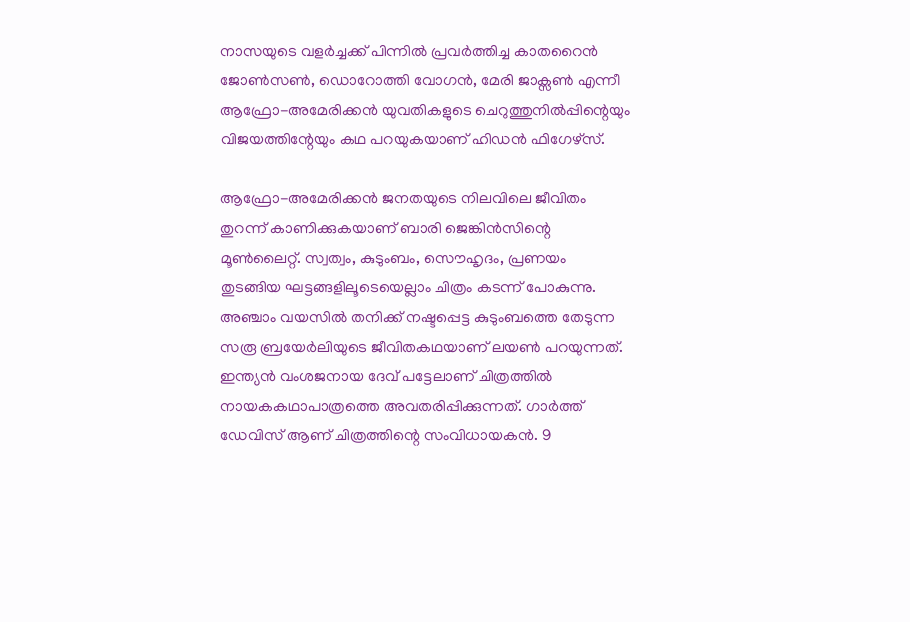നാസയുടെ വളര്‍ച്ചക്ക് പിന്നില്‍ പ്രവര്‍ത്തിച്ച കാതറൈന്‍ ജോണ്‍സണ്‍, ഡൊറോത്തി വോഗന്‍, മേരി ജാക്സണ്‍ എന്നീ ആഫ്രോ-അമേരിക്കന്‍ യുവതികളുടെ ചെറുത്തുനില്‍പ്പിന്റെയും വിജയത്തിന്റേയും കഥ പറയുകയാണ് ഹിഡന്‍ ഫിഗേഴ്സ്.

ആഫ്രോ-അമേരിക്കന്‍ ജനതയുടെ നിലവിലെ ജീവിതം തുറന്ന് കാണിക്കുകയാണ് ബാരി ജെങ്കിന്‍സിന്റെ മൂണ്‍ലൈറ്റ്. സ്വത്വം, കുടുംബം, സൌഹൃദം, പ്രണയം തുടങ്ങിയ ഘട്ടങ്ങളിലൂടെയെല്ലാം ചിത്രം കടന്ന് പോകുന്നു. അഞ്ചാം വയസില്‍ തനിക്ക് നഷ്ടപ്പെട്ട കുടുംബത്തെ തേടുന്ന സരൂ ബ്രയേര്‍ലിയുടെ ജീവിതകഥയാണ് ലയണ്‍ പറയുന്നത്. ഇന്ത്യന്‍ വംശജനായ ദേവ് പട്ടേലാണ് ചിത്രത്തില്‍ നായകകഥാപാത്രത്തെ അവതരിപ്പിക്കുന്നത്. ഗാര്‍ത്ത് ഡേവിസ് ആണ് ചിത്രത്തിന്റെ സംവിധായകന്‍. 9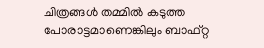ചിത്രങ്ങള്‍ തമ്മില്‍ കടുത്ത പോരാട്ടമാണെങ്കിലും ബാഫ്റ്റ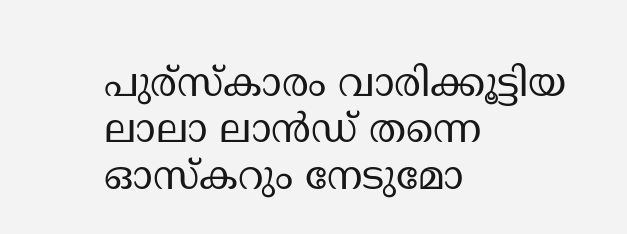പുര്സ്കാരം വാരിക്കൂട്ടിയ ലാലാ ലാന്‍ഡ് തന്നെ ഓസ്കറും നേടുമോ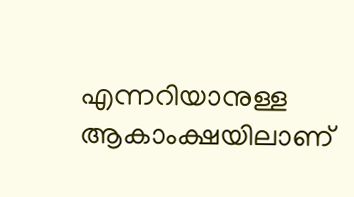എന്നറിയാനുള്ള ആകാംക്ഷയിലാണ്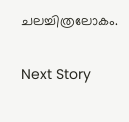ചലച്ചിത്രലോകം.

Next Story